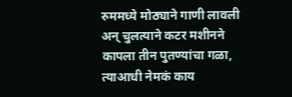रुममध्ये मोठ्याने गाणी लावली अन् चुलत्याने कटर मशीनने कापला तीन पुतण्यांचा गळा, त्याआधी नेमकं काय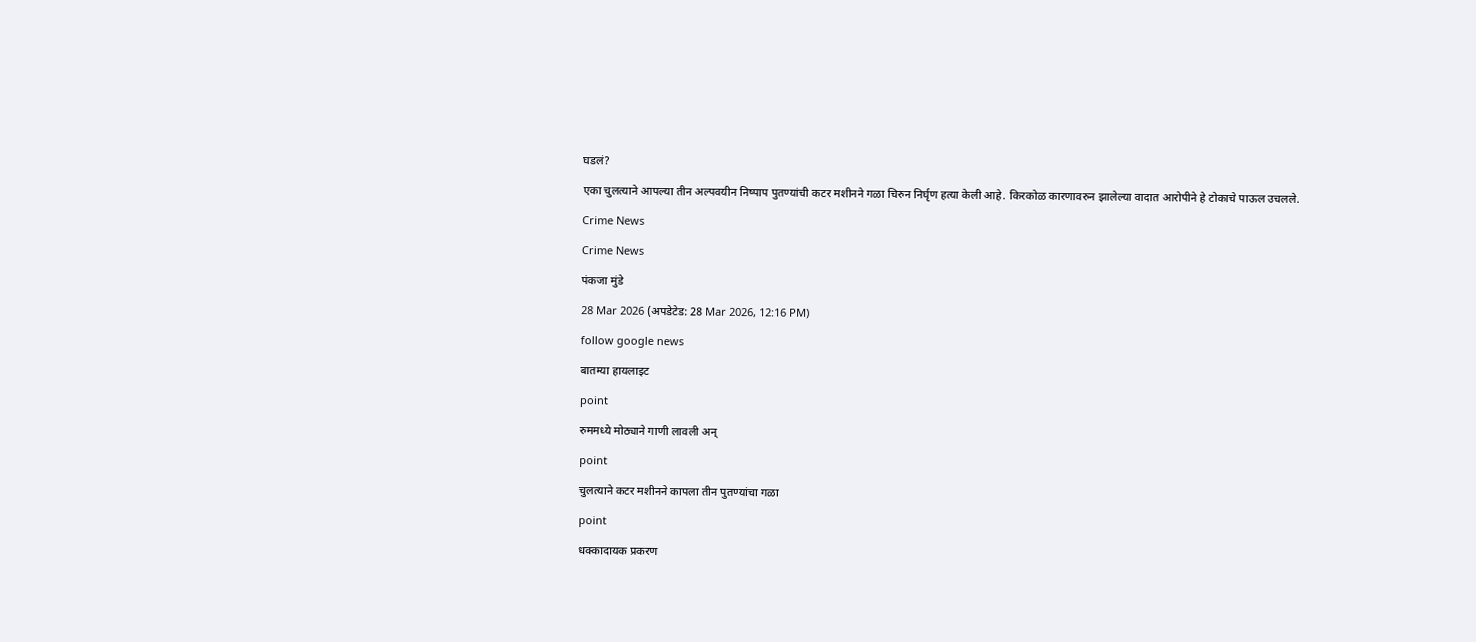घडलं?

एका चुलत्याने आपल्या तीन अल्पवयीन निष्पाप पुतण्यांची कटर मशीनने गळा चिरुन निर्घृण हत्या केली आहे. किरकोळ कारणावरुन झालेल्या वादात आरोपीने हे टोकाचे पाऊल उचलले.

Crime News

Crime News

पंकजा मुंडे

28 Mar 2026 (अपडेटेड: 28 Mar 2026, 12:16 PM)

follow google news

बातम्या हायलाइट

point

रुममध्ये मोठ्याने गाणी लावली अन्

point

चुलत्याने कटर मशीनने कापला तीन पुतण्यांचा गळा

point

धक्कादायक प्रकरण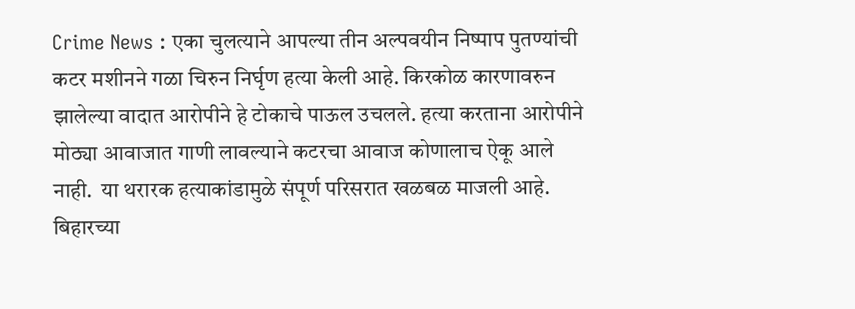Crime News : एका चुलत्याने आपल्या तीन अल्पवयीन निष्पाप पुतण्यांची कटर मशीनने गळा चिरुन निर्घृण हत्या केली आहे. किरकोळ कारणावरुन झालेल्या वादात आरोपीने हे टोकाचे पाऊल उचलले. हत्या करताना आरोपीने मोठ्या आवाजात गाणी लावल्याने कटरचा आवाज कोणालाच ऐकू आले नाही.  या थरारक हत्याकांडामुळे संपूर्ण परिसरात खळबळ माजली आहे. बिहारच्या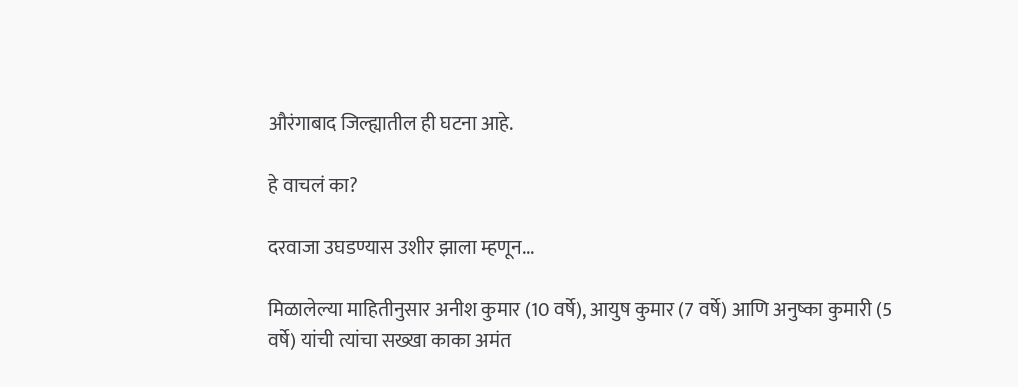औरंगाबाद जिल्ह्यातील ही घटना आहे.

हे वाचलं का?

दरवाजा उघडण्यास उशीर झाला म्हणून...

मिळालेल्या माहितीनुसार अनीश कुमार (10 वर्षे), आयुष कुमार (7 वर्षे) आणि अनुष्का कुमारी (5 वर्षे) यांची त्यांचा सख्खा काका अमंत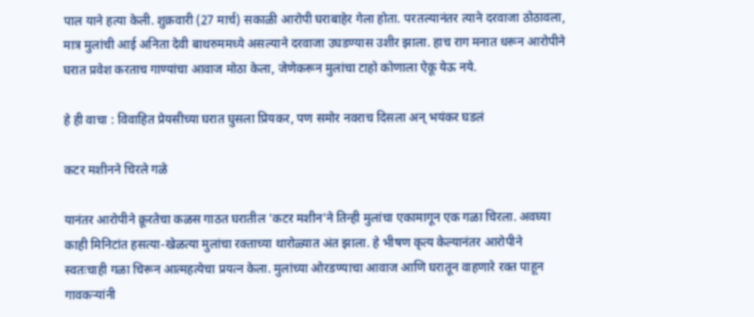पाल याने हत्या केली. शुक्रवारी (27 मार्च) सकाळी आरोपी घराबाहेर गेला होता. परतल्यानंतर त्याने दरवाजा ठोठावला, मात्र मुलांची आई अनिता देवी बाथरुममध्ये असल्याने दरवाजा उघडण्यास उशीर झाला. हाच राग मनात धरून आरोपीने घरात प्रवेश करताच गाण्यांचा आवाज मोठा केला, जेणेकरून मुलांचा टाहो कोणाला ऐकू येऊ नये.

हे ही वाचा : विवाहित प्रेयसीच्या घरात घुसला प्रियकर, पण समोर नवराच दिसला अन् भयंकर घडलं

कटर मशीनने चिरले गळे

यानंतर आरोपीने क्रूरतेचा कळस गाठत घरातील 'कटर मशीन'ने तिन्ही मुलांचा एकामागून एक गळा चिरला. अवघ्या काही मिनिटांत हसत्या-खेळत्या मुलांचा रक्ताच्या थारोळ्यात अंत झाला. हे भीषण कृत्य केल्यानंतर आरोपीने स्वतःचाही गळा चिरून आत्महत्येचा प्रयत्न केला. मुलांच्या ओरडण्याचा आवाज आणि घरातून वाहणारे रक्त पाहून गावकऱ्यांनी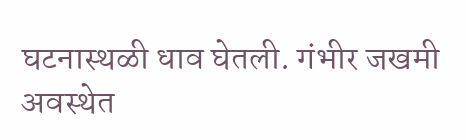घटनास्थळी धाव घेतली. गंभीर जखमी अवस्थेत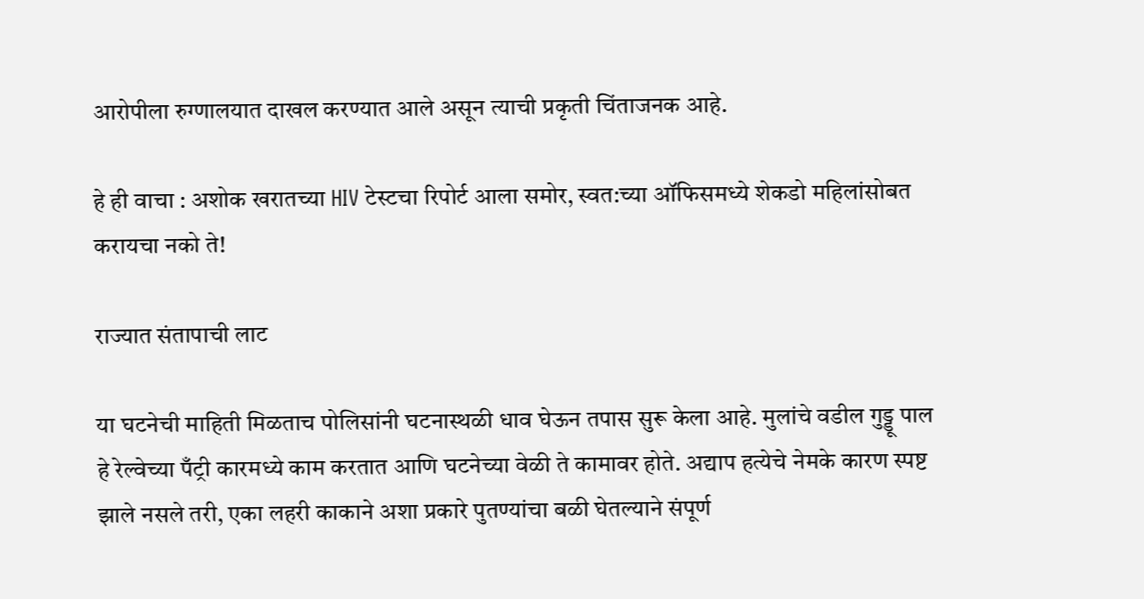आरोपीला रुग्णालयात दाखल करण्यात आले असून त्याची प्रकृती चिंताजनक आहे.

हे ही वाचा : अशोक खरातच्या HIV टेस्टचा रिपोर्ट आला समोर, स्वत:च्या ऑफिसमध्ये शेकडो महिलांसोबत करायचा नको ते!

राज्यात संतापाची लाट

या घटनेची माहिती मिळताच पोलिसांनी घटनास्थळी धाव घेऊन तपास सुरू केला आहे. मुलांचे वडील गुड्डू पाल हे रेल्वेच्या पँट्री कारमध्ये काम करतात आणि घटनेच्या वेळी ते कामावर होते. अद्याप हत्येचे नेमके कारण स्पष्ट झाले नसले तरी, एका लहरी काकाने अशा प्रकारे पुतण्यांचा बळी घेतल्याने संपूर्ण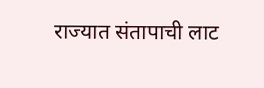राज्यात संतापाची लाट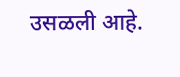उसळली आहे.